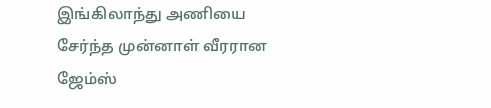இங்கிலாந்து அணியை சேர்ந்த முன்னாள் வீரரான ஜேம்ஸ்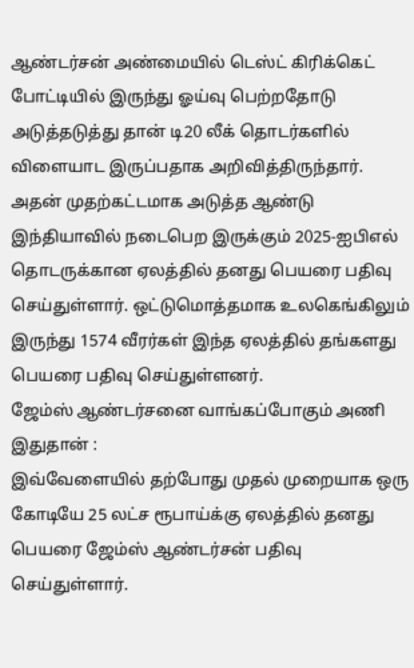ஆண்டர்சன் அண்மையில் டெஸ்ட் கிரிக்கெட் போட்டியில் இருந்து ஓய்வு பெற்றதோடு அடுத்தடுத்து தான் டி20 லீக் தொடர்களில் விளையாட இருப்பதாக அறிவித்திருந்தார். அதன் முதற்கட்டமாக அடுத்த ஆண்டு இந்தியாவில் நடைபெற இருக்கும் 2025-ஐபிஎல் தொடருக்கான ஏலத்தில் தனது பெயரை பதிவு செய்துள்ளார். ஒட்டுமொத்தமாக உலகெங்கிலும் இருந்து 1574 வீரர்கள் இந்த ஏலத்தில் தங்களது பெயரை பதிவு செய்துள்ளனர்.
ஜேம்ஸ் ஆண்டர்சனை வாங்கப்போகும் அணி இதுதான் :
இவ்வேளையில் தற்போது முதல் முறையாக ஒரு கோடியே 25 லட்ச ரூபாய்க்கு ஏலத்தில் தனது பெயரை ஜேம்ஸ் ஆண்டர்சன் பதிவு செய்துள்ளார்.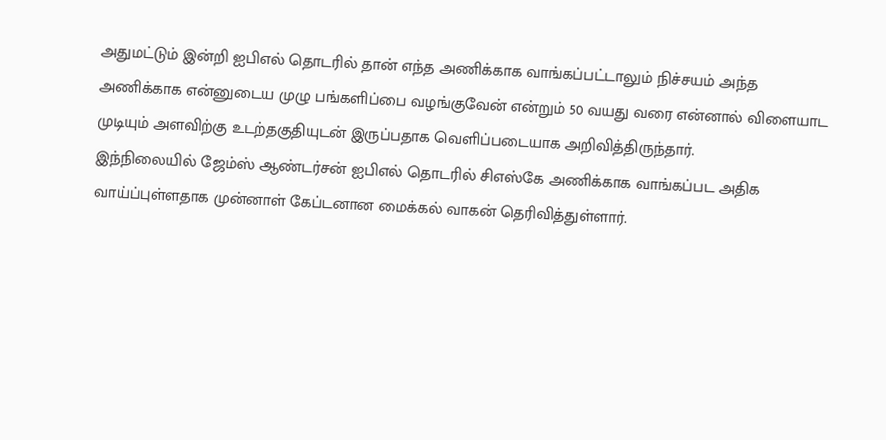அதுமட்டும் இன்றி ஐபிஎல் தொடரில் தான் எந்த அணிக்காக வாங்கப்பட்டாலும் நிச்சயம் அந்த அணிக்காக என்னுடைய முழு பங்களிப்பை வழங்குவேன் என்றும் 50 வயது வரை என்னால் விளையாட முடியும் அளவிற்கு உடற்தகுதியுடன் இருப்பதாக வெளிப்படையாக அறிவித்திருந்தார்.
இந்நிலையில் ஜேம்ஸ் ஆண்டர்சன் ஐபிஎல் தொடரில் சிஎஸ்கே அணிக்காக வாங்கப்பட அதிக வாய்ப்புள்ளதாக முன்னாள் கேப்டனான மைக்கல் வாகன் தெரிவித்துள்ளார்.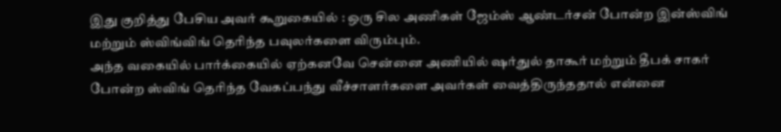இது குறித்து பேசிய அவர் கூறுகையில் : ஒரு சில அணிகள் ஜேம்ஸ் ஆண்டர்சன் போன்ற இன்ஸ்விங் மற்றும் ஸ்விங்விங் தெரிந்த பவுலர்களை விரும்பும்.
அந்த வகையில் பார்க்கையில் ஏற்கனவே சென்னை அணியில் ஷர்துல் தாகூர் மற்றும் தீபக் சாகர் போன்ற ஸ்விங் தெரிந்த வேகப்பந்து வீச்சாளர்களை அவர்கள் வைத்திருந்ததால் என்னை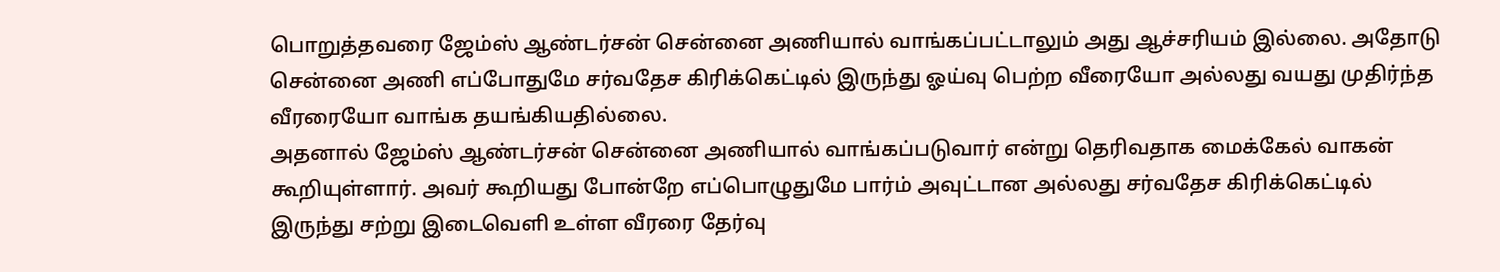பொறுத்தவரை ஜேம்ஸ் ஆண்டர்சன் சென்னை அணியால் வாங்கப்பட்டாலும் அது ஆச்சரியம் இல்லை. அதோடு சென்னை அணி எப்போதுமே சர்வதேச கிரிக்கெட்டில் இருந்து ஓய்வு பெற்ற வீரையோ அல்லது வயது முதிர்ந்த வீரரையோ வாங்க தயங்கியதில்லை.
அதனால் ஜேம்ஸ் ஆண்டர்சன் சென்னை அணியால் வாங்கப்படுவார் என்று தெரிவதாக மைக்கேல் வாகன் கூறியுள்ளார். அவர் கூறியது போன்றே எப்பொழுதுமே பார்ம் அவுட்டான அல்லது சர்வதேச கிரிக்கெட்டில் இருந்து சற்று இடைவெளி உள்ள வீரரை தேர்வு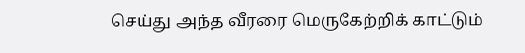செய்து அந்த வீரரை மெருகேற்றிக் காட்டும்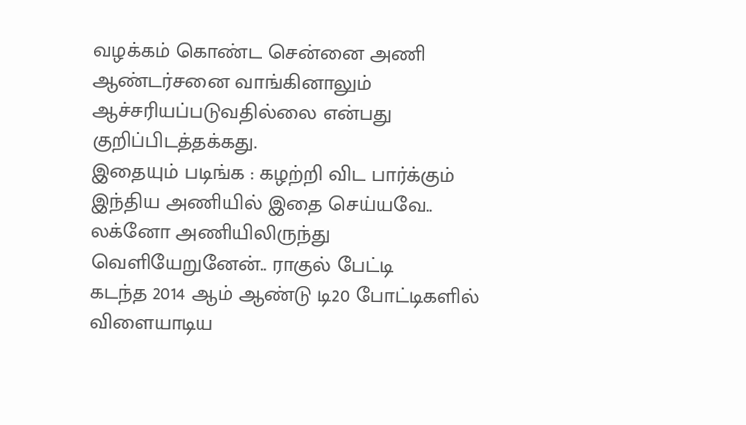வழக்கம் கொண்ட சென்னை அணி ஆண்டர்சனை வாங்கினாலும் ஆச்சரியப்படுவதில்லை என்பது குறிப்பிடத்தக்கது.
இதையும் படிங்க : கழற்றி விட பார்க்கும் இந்திய அணியில் இதை செய்யவே.. லக்னோ அணியிலிருந்து வெளியேறுனேன்.. ராகுல் பேட்டி
கடந்த 2014 ஆம் ஆண்டு டி20 போட்டிகளில் விளையாடிய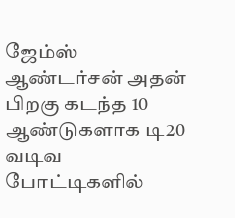ஜேம்ஸ் ஆண்டர்சன் அதன் பிறகு கடந்த 10 ஆண்டுகளாக டி20 வடிவ போட்டிகளில்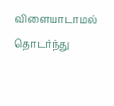விளையாடாமல் தொடர்ந்து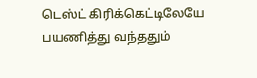டெஸ்ட் கிரிக்கெட்டிலேயே பயணித்து வந்ததும்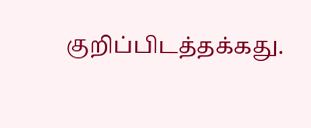குறிப்பிடத்தக்கது.